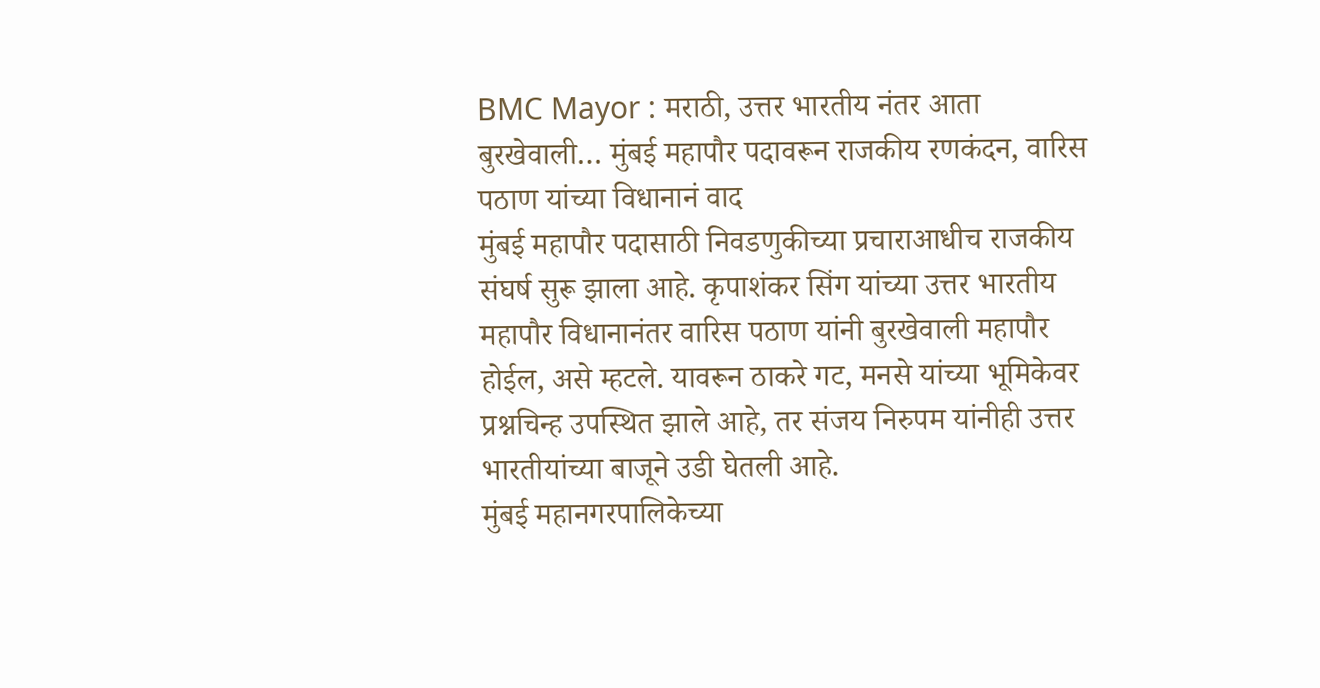BMC Mayor : मराठी, उत्तर भारतीय नंतर आता बुरखेवाली… मुंबई महापौर पदावरून राजकीय रणकंदन, वारिस पठाण यांच्या विधानानं वाद
मुंबई महापौर पदासाठी निवडणुकीच्या प्रचाराआधीच राजकीय संघर्ष सुरू झाला आहे. कृपाशंकर सिंग यांच्या उत्तर भारतीय महापौर विधानानंतर वारिस पठाण यांनी बुरखेवाली महापौर होईल, असे म्हटले. यावरून ठाकरे गट, मनसे यांच्या भूमिकेवर प्रश्नचिन्ह उपस्थित झाले आहे, तर संजय निरुपम यांनीही उत्तर भारतीयांच्या बाजूने उडी घेतली आहे.
मुंबई महानगरपालिकेच्या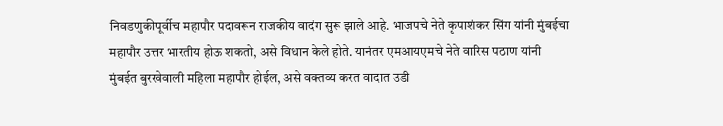निवडणुकीपूर्वीच महापौर पदावरून राजकीय वादंग सुरू झाले आहे. भाजपचे नेते कृपाशंकर सिंग यांनी मुंबईचा महापौर उत्तर भारतीय होऊ शकतो, असे विधान केले होते. यानंतर एमआयएमचे नेते वारिस पठाण यांनी मुंबईत बुरखेवाली महिला महापौर होईल, असे वक्तव्य करत वादात उडी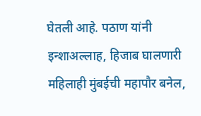घेतली आहे. पठाण यांनी इन्शाअल्लाह, हिजाब घालणारी महिलाही मुंबईची महापौर बनेल,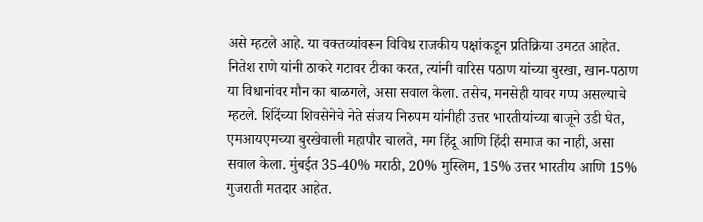असे म्हटले आहे. या वक्तव्यांवरून विविध राजकीय पक्षांकडून प्रतिक्रिया उमटत आहेत. नितेश राणे यांनी ठाकरे गटावर टीका करत, त्यांनी वारिस पठाण यांच्या बुरखा, खान-पठाण या विधानांवर मौन का बाळगले, असा सवाल केला. तसेच, मनसेही यावर गप्प असल्याचे म्हटले. शिंदेंच्या शिवसेनेचे नेते संजय निरुपम यांनीही उत्तर भारतीयांच्या बाजूने उडी घेत, एमआयएमच्या बुरखेवाली महापौर चालते, मग हिंदू आणि हिंदी समाज का नाही, असा सवाल केला. मुंबईत 35-40% मराठी, 20% मुस्लिम, 15% उत्तर भारतीय आणि 15% गुजराती मतदार आहेत.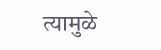त्यामुळे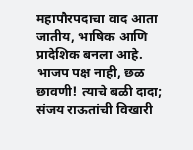महापौरपदाचा वाद आता जातीय, भाषिक आणि प्रादेशिक बनला आहे.
भाजप पक्ष नाही, छळ छावणी! त्याचे बळी दादा; संजय राऊतांची विखारी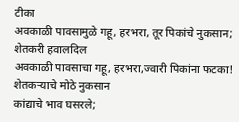टीका
अवकाळी पावसामुळे गहू, हरभरा, तूर पिकांचे नुकसान; शेतकरी हवालदिल
अवकाळी पावसाचा गहू, हरभरा,ज्वारी पिकांना फटका! शेतकऱ्याचे मोठे नुकसान
कांद्याचे भाव घसरले;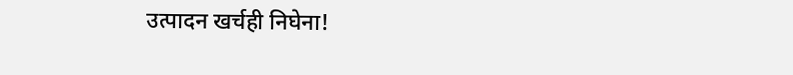उत्पादन खर्चही निघेना!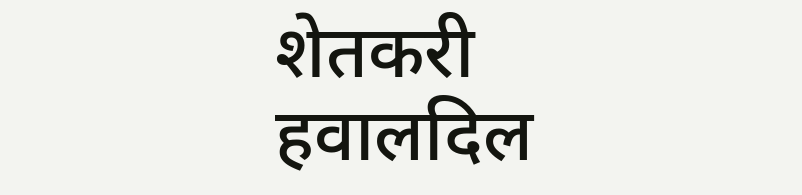शेतकरी हवालदिल